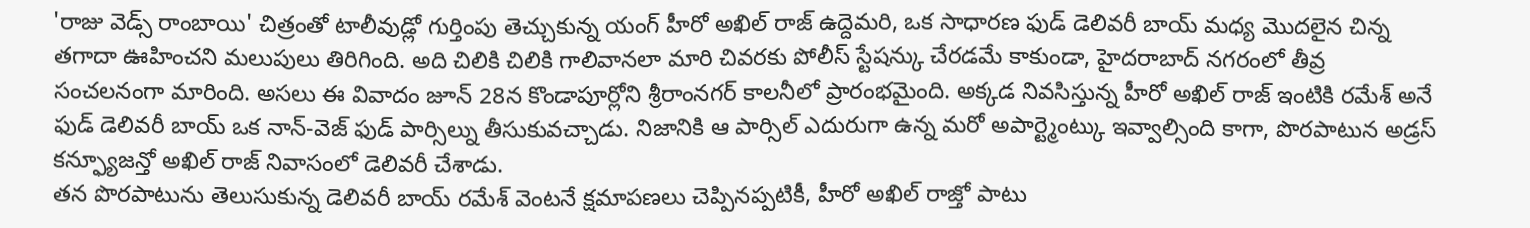'రాజు వెడ్స్ రాంబాయి' చిత్రంతో టాలీవుడ్లో గుర్తింపు తెచ్చుకున్న యంగ్ హీరో అఖిల్ రాజ్ ఉద్దెమరి, ఒక సాధారణ ఫుడ్ డెలివరీ బాయ్ మధ్య మొదలైన చిన్న తగాదా ఊహించని మలుపులు తిరిగింది. అది చిలికి చిలికి గాలివానలా మారి చివరకు పోలీస్ స్టేషన్కు చేరడమే కాకుండా, హైదరాబాద్ నగరంలో తీవ్ర సంచలనంగా మారింది. అసలు ఈ వివాదం జూన్ 28న కొండాపూర్లోని శ్రీరాంనగర్ కాలనీలో ప్రారంభమైంది. అక్కడ నివసిస్తున్న హీరో అఖిల్ రాజ్ ఇంటికి రమేశ్ అనే ఫుడ్ డెలివరీ బాయ్ ఒక నాన్-వెజ్ ఫుడ్ పార్సిల్ను తీసుకువచ్చాడు. నిజానికి ఆ పార్సిల్ ఎదురుగా ఉన్న మరో అపార్ట్మెంట్కు ఇవ్వాల్సింది కాగా, పొరపాటున అడ్రస్ కన్ఫ్యూజన్తో అఖిల్ రాజ్ నివాసంలో డెలివరీ చేశాడు.
తన పొరపాటును తెలుసుకున్న డెలివరీ బాయ్ రమేశ్ వెంటనే క్షమాపణలు చెప్పినప్పటికీ, హీరో అఖిల్ రాజ్తో పాటు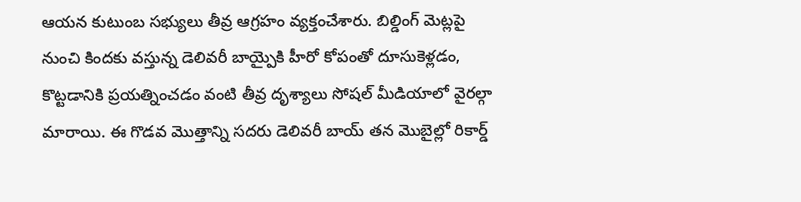ఆయన కుటుంబ సభ్యులు తీవ్ర ఆగ్రహం వ్యక్తంచేశారు. బిల్డింగ్ మెట్లపై నుంచి కిందకు వస్తున్న డెలివరీ బాయ్పైకి హీరో కోపంతో దూసుకెళ్లడం, కొట్టడానికి ప్రయత్నించడం వంటి తీవ్ర దృశ్యాలు సోషల్ మీడియాలో వైరల్గా మారాయి. ఈ గొడవ మొత్తాన్ని సదరు డెలివరీ బాయ్ తన మొబైల్లో రికార్డ్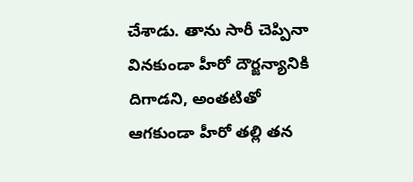చేశాడు. తాను సారీ చెప్పినా వినకుండా హీరో దౌర్జన్యానికి దిగాడని, అంతటితో ఆగకుండా హీరో తల్లి తన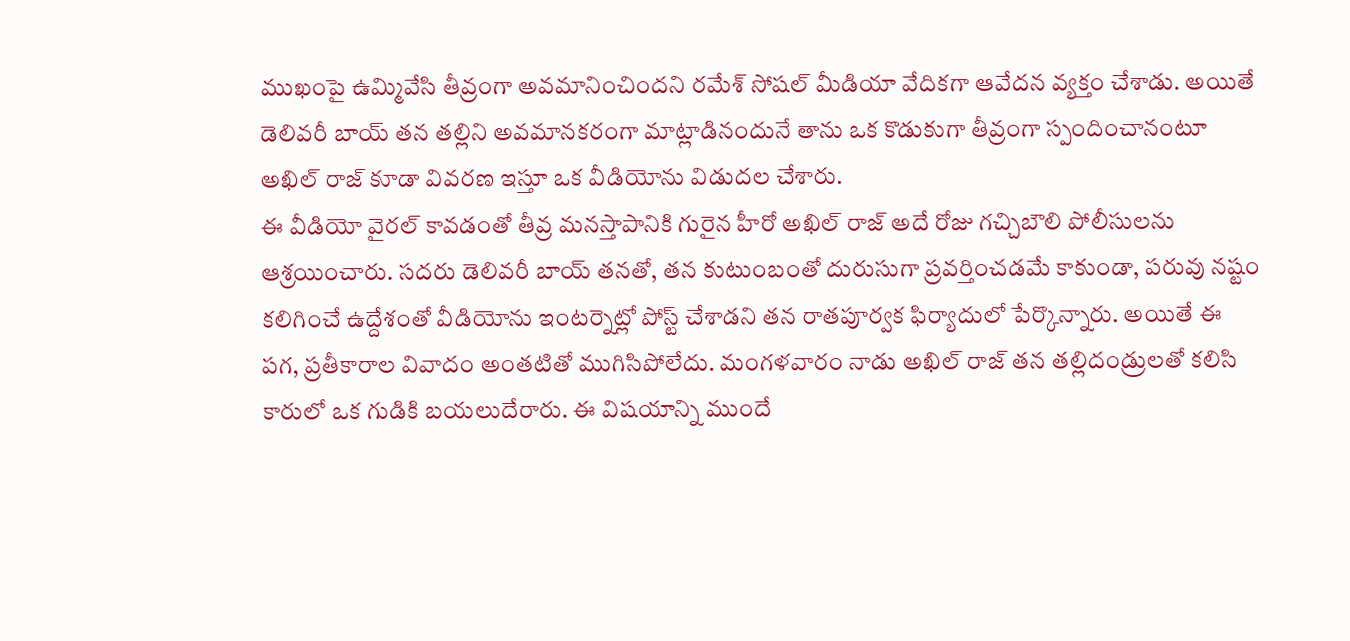ముఖంపై ఉమ్మివేసి తీవ్రంగా అవమానించిందని రమేశ్ సోషల్ మీడియా వేదికగా ఆవేదన వ్యక్తం చేశాడు. అయితే డెలివరీ బాయ్ తన తల్లిని అవమానకరంగా మాట్లాడినందునే తాను ఒక కొడుకుగా తీవ్రంగా స్పందించానంటూ అఖిల్ రాజ్ కూడా వివరణ ఇస్తూ ఒక వీడియోను విడుదల చేశారు.
ఈ వీడియో వైరల్ కావడంతో తీవ్ర మనస్తాపానికి గురైన హీరో అఖిల్ రాజ్ అదే రోజు గచ్చిబౌలి పోలీసులను ఆశ్రయించారు. సదరు డెలివరీ బాయ్ తనతో, తన కుటుంబంతో దురుసుగా ప్రవర్తించడమే కాకుండా, పరువు నష్టం కలిగించే ఉద్దేశంతో వీడియోను ఇంటర్నెట్లో పోస్ట్ చేశాడని తన రాతపూర్వక ఫిర్యాదులో పేర్కొన్నారు. అయితే ఈ పగ, ప్రతీకారాల వివాదం అంతటితో ముగిసిపోలేదు. మంగళవారం నాడు అఖిల్ రాజ్ తన తల్లిదండ్రులతో కలిసి కారులో ఒక గుడికి బయలుదేరారు. ఈ విషయాన్ని ముందే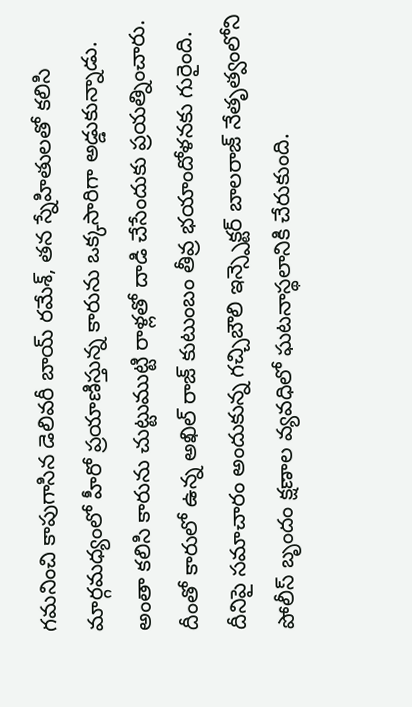గమనించి కాపుగాసిన డెలివరీ బాయ్ రమేశ్, తన స్నేహితులతో కలిసి మార్గమధ్యంలో హీరో ప్రయాణిస్తున్న కారును ఒక్కసారిగా అడ్డుకున్నాడు.
అంతా కలిసి కారును చుట్టుముట్టి రాళ్లతో దాడి చేసేందుకు ప్రయత్నించారు. దీంతో కారులో ఉన్న అఖిల్ రాజ్ కుటుంబం తీవ్ర భయాందోళనకు గురైంది. దీనిపై సమాచారం అందుకున్న గచ్చిబౌలి ఇన్స్పెక్టర్ బాలరాజ్ నేతృత్వంలోని పోలీస్ బృందం క్షణాల వ్యవధిలో ఘటనాస్థలానికి చేరుకుంది.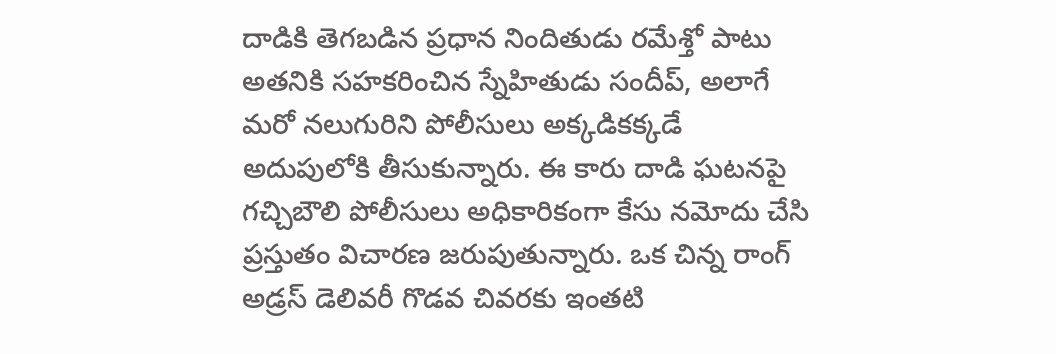దాడికి తెగబడిన ప్రధాన నిందితుడు రమేశ్తో పాటు అతనికి సహకరించిన స్నేహితుడు సందీప్, అలాగే మరో నలుగురిని పోలీసులు అక్కడికక్కడే అదుపులోకి తీసుకున్నారు. ఈ కారు దాడి ఘటనపై గచ్చిబౌలి పోలీసులు అధికారికంగా కేసు నమోదు చేసి ప్రస్తుతం విచారణ జరుపుతున్నారు. ఒక చిన్న రాంగ్ అడ్రస్ డెలివరీ గొడవ చివరకు ఇంతటి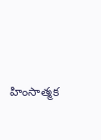హింసాత్మక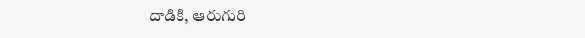దాడికి, ఆరుగురి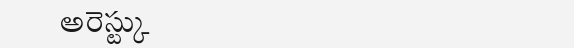అరెస్ట్కు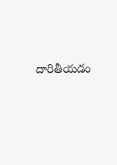దారితీయడం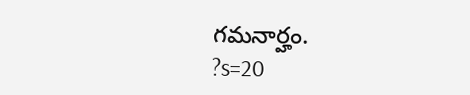గమనార్హం.
?s=20